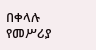በቀላሉ የመሥሪያ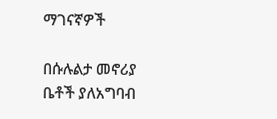ማገናኛዎች

በሱሉልታ መኖሪያ ቤቶች ያለአግባብ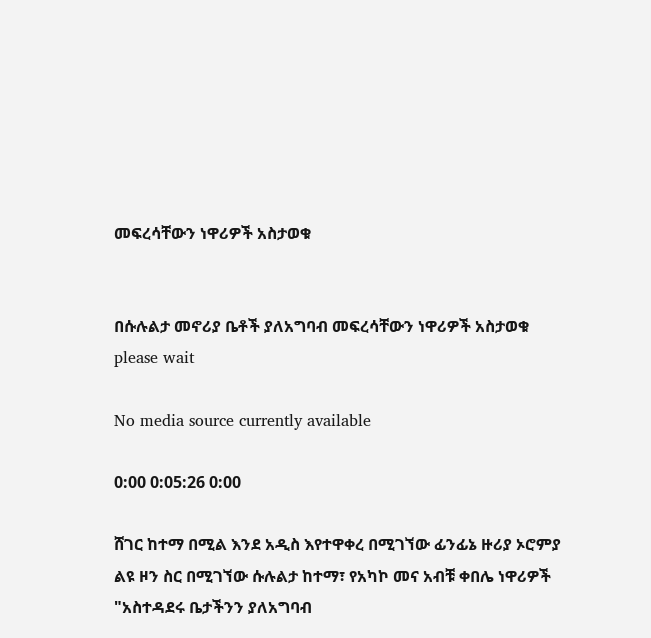መፍረሳቸውን ነዋሪዎች አስታወቁ


በሱሉልታ መኖሪያ ቤቶች ያለአግባብ መፍረሳቸውን ነዋሪዎች አስታወቁ
please wait

No media source currently available

0:00 0:05:26 0:00

ሸገር ከተማ በሚል እንደ አዲስ እየተዋቀረ በሚገኘው ፊንፊኔ ዙሪያ ኦሮምያ ልዩ ዞን ስር በሚገኘው ሱሉልታ ከተማ፣ የአካኮ መና አብቹ ቀበሌ ነዋሪዎች "አስተዳደሩ ቤታችንን ያለአግባብ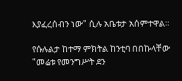እያፈረሰብን ነው" ሲሉ አቤቱታ አሰምተዋል።

የሱሉልታ ከተማ ምክትል ከንቲባ በበኩላቸው "መሬቱ የመንግሥት ደን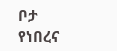ቦታ የነበረና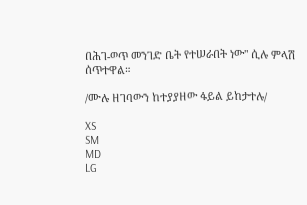በሕገ-ወጥ መንገድ ቤት የተሠራበት ነው" ሲሉ ምላሽ ሰጥተዋል።

/ሙሉ ዘገባውን ከተያያዘው ፋይል ይከታተሉ/

XS
SM
MD
LG